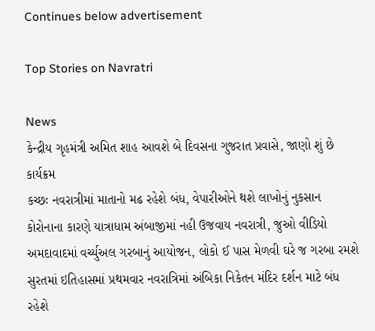Continues below advertisement

Top Stories on Navratri

News
કેન્દ્રીય ગૃહમંત્રી અમિત શાહ આવશે બે દિવસના ગુજરાત પ્રવાસે, જાણો શું છે કાર્યક્રમ
કચ્છઃ નવરાત્રીમાં માતાનો મઢ રહેશે બંધ, વેપારીઓને થશે લાખોનું નુકસાન
કોરોનાના કારણે યાત્રાધામ અંબાજીમાં નહી ઉજવાય નવરાત્રી, જુઓ વીડિયો
અમદાવાદમાં વર્ચ્યુઅલ ગરબાનું આયોજન, લોકો ઈ પાસ મેળવી ઘરે જ ગરબા રમશે
સુરતમાં ઇતિહાસમાં પ્રથમવાર નવરાત્રિમાં અંબિકા નિકેતન મંદિર દર્શન માટે બંધ રહેશે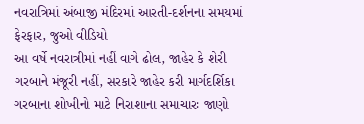નવરાત્રિમાં અંબાજી મંદિરમાં આરતી-દર્શનના સમયમાં ફેરફાર, જુઓ વીડિયો
આ વર્ષે નવરાત્રીમાં નહીં વાગે ઢોલ, જાહેર કે શેરી ગરબાને મંજૂરી નહીં, સરકારે જાહેર કરી માર્ગદર્શિકા
ગરબાના શોખીનો માટે નિરાશાના સમાચારઃ જાણો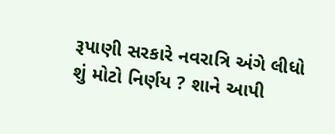રૂપાણી સરકારે નવરાત્રિ અંગે લીધો શું મોટો નિર્ણય ? શાને આપી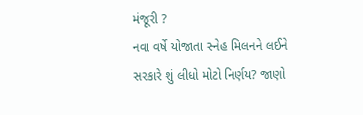મંજૂરી ?
નવા વર્ષે યોજાતા સ્નેહ મિલનને લઈને સરકારે શું લીધો મોટો નિર્ણય? જાણો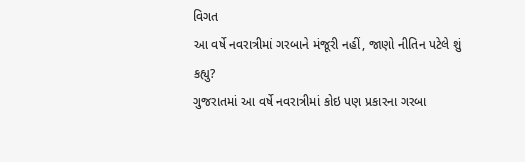વિગત
આ વર્ષે નવરાત્રીમાં ગરબાને મંજૂરી નહીં, જાણો નીતિન પટેલે શું કહ્યુ?
ગુજરાતમાં આ વર્ષે નવરાત્રીમાં કોઇ પણ પ્રકારના ગરબા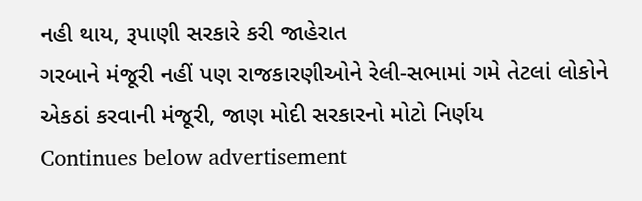નહી થાય, રૂપાણી સરકારે કરી જાહેરાત
ગરબાને મંજૂરી નહીં પણ રાજકારણીઓને રેલી-સભામાં ગમે તેટલાં લોકોને એકઠાં કરવાની મંજૂરી, જાણ મોદી સરકારનો મોટો નિર્ણય
Continues below advertisement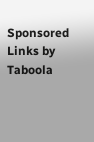Sponsored Links by Taboola